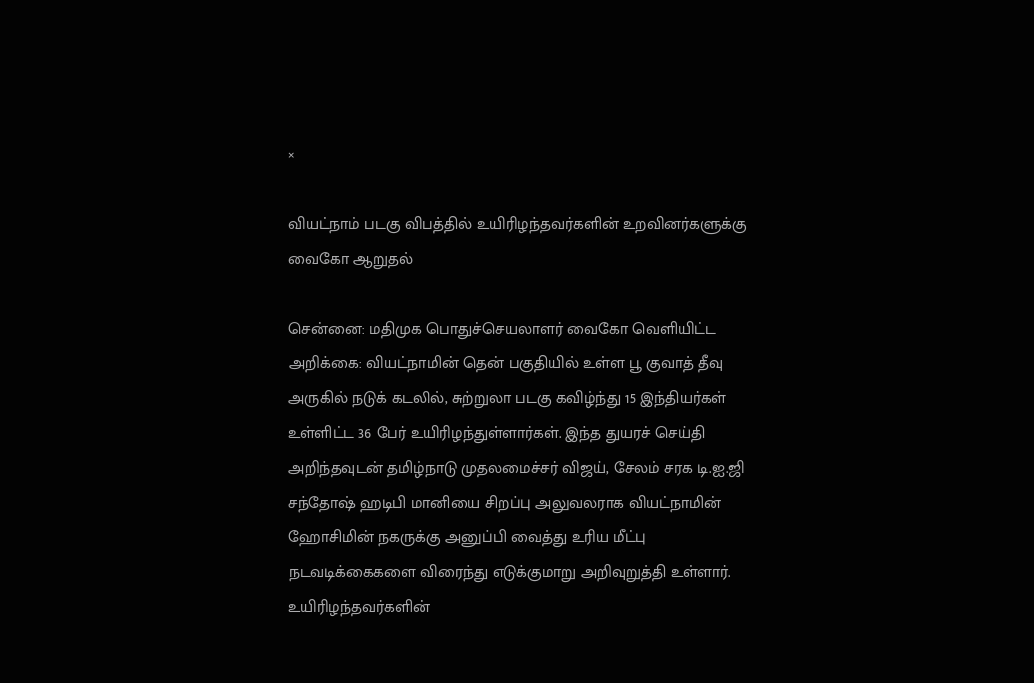×

வியட்நாம் படகு விபத்தில் உயிரிழந்தவர்களின் உறவினர்களுக்கு வைகோ ஆறுதல்

சென்னை: மதிமுக பொதுச்செயலாளர் வைகோ வெளியிட்ட அறிக்கை: வியட்நாமின் தென் பகுதியில் உள்ள பூ குவாத் தீவு அருகில் நடுக் கடலில், சுற்றுலா படகு கவிழ்ந்து 15 இந்தியர்கள் உள்ளிட்ட 36 பேர் உயிரிழந்துள்ளார்கள். இந்த துயரச் செய்தி அறிந்தவுடன் தமிழ்நாடு முதலமைச்சர் விஜய், சேலம் சரக டி.ஐ.ஜி சந்தோஷ் ஹடிபி மானியை சிறப்பு அலுவலராக வியட்நாமின் ஹோசிமின் நகருக்கு அனுப்பி வைத்து உரிய மீட்பு நடவடிக்கைகளை விரைந்து எடுக்குமாறு அறிவுறுத்தி உள்ளார். உயிரிழந்தவர்களின்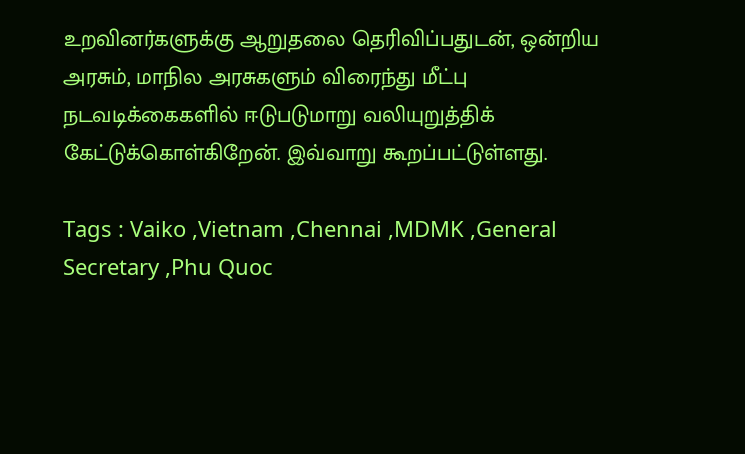உறவினர்களுக்கு ஆறுதலை தெரிவிப்பதுடன், ஒன்றிய அரசும், மாநில அரசுகளும் விரைந்து மீட்பு நடவடிக்கைகளில் ஈடுபடுமாறு வலியுறுத்திக் கேட்டுக்கொள்கிறேன். இவ்வாறு கூறப்பட்டுள்ளது.

Tags : Vaiko ,Vietnam ,Chennai ,MDMK ,General Secretary ,Phu Quoc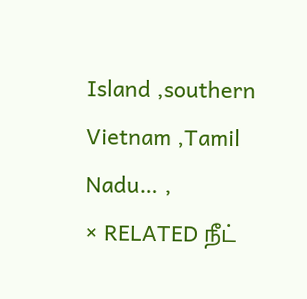Island ,southern Vietnam ,Tamil Nadu… ,
× RELATED நீட்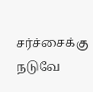சர்ச்சைக்கு நடுவே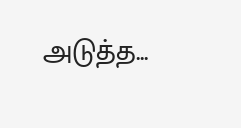அடுத்த...